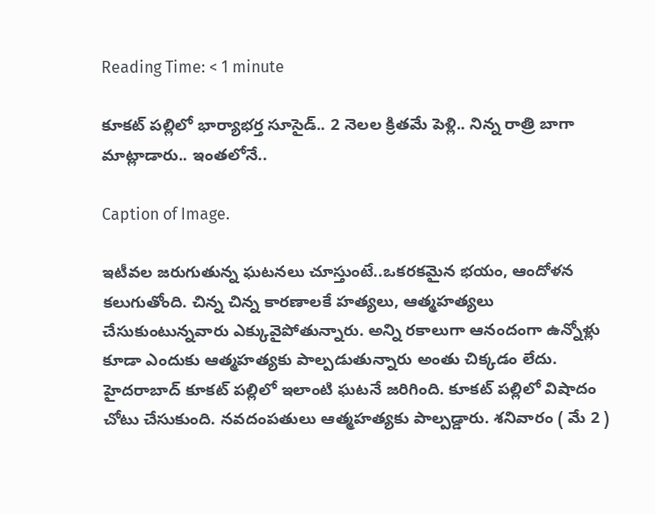Reading Time: < 1 minute

కూకట్ పల్లిలో భార్యాభర్త సూసైడ్.. 2 నెలల క్రితమే పెళ్లి.. నిన్న రాత్రి బాగా మాట్లాడారు.. ఇంతలోనే..

Caption of Image.

ఇటీవల జరుగుతున్న ఘటనలు చూస్తుంటే..ఒకరకమైన భయం, ఆందోళన కలుగుతోంది. చిన్న చిన్న కారణాలకే హత్యలు, ఆత్మహత్యలు చేసుకుంటున్నవారు ఎక్కువైపోతున్నారు. అన్ని రకాలుగా ఆనందంగా ఉన్నోళ్లు కూడా ఎందుకు ఆత్మహత్యకు పాల్పడుతున్నారు అంతు చిక్కడం లేదు. హైదరాబాద్ కూకట్ పల్లిలో ఇలాంటి ఘటనే జరిగింది. కూకట్ పల్లిలో విషాదం చోటు చేసుకుంది. నవదంపతులు ఆత్మహత్యకు పాల్పడ్డారు. శనివారం ( మే 2 )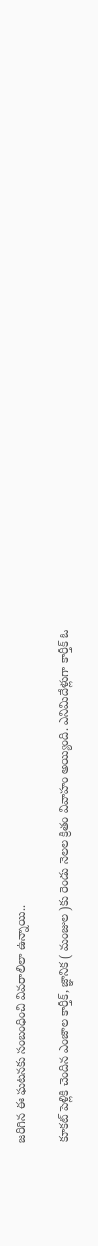జరిగిన ఈ ఘటనకు సంబంధించి వివరాలిలా ఉన్నాయి..

కూకట్ పెళ్లికి చెందిన ఎంజాల కార్తీక్, జ్ఞానిక ( మంజుల )కు రెండు నెలల క్రితం వివాహం అయ్యింది. ఎనిమిదేళ్లుగా కార్తీక్ ఓ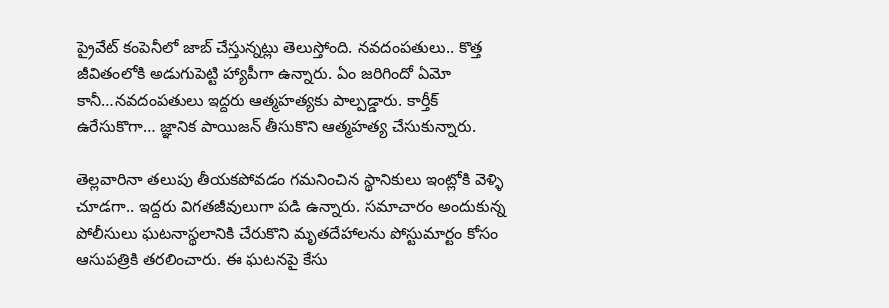ప్రైవేట్ కంపెనీలో జాబ్ చేస్తున్నట్లు తెలుస్తోంది. నవదంపతులు.. కొత్త జీవితంలోకి అడుగుపెట్టి హ్యాపీగా ఉన్నారు. ఏం జరిగిందో ఏమో కానీ…నవదంపతులు ఇద్దరు ఆత్మహత్యకు పాల్పడ్డారు. కార్తీక్ ఉరేసుకొగా… జ్ఞానిక పాయిజన్ తీసుకొని ఆత్మహత్య చేసుకున్నారు.

తెల్లవారినా తలుపు తీయకపోవడం గమనించిన స్థానికులు ఇంట్లోకి వెళ్ళి చూడగా.. ఇద్దరు విగతజీవులుగా పడి ఉన్నారు. సమాచారం అందుకున్న పోలీసులు ఘటనాస్థలానికి చేరుకొని మృతదేహాలను పోస్టుమార్టం కోసం ఆసుపత్రికి తరలించారు. ఈ ఘటనపై కేసు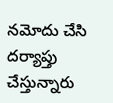నమోదు చేసి దర్యాప్తు చేస్తున్నారు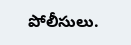పోలీసులు.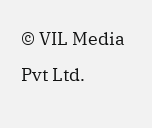© VIL Media Pvt Ltd.